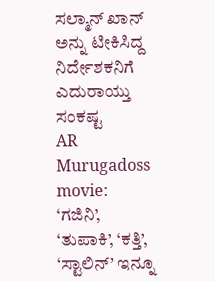ಸಲ್ಮಾನ್ ಖಾನ್ ಅನ್ನು ಟೀಕಿಸಿದ್ದ ನಿರ್ದೇಶಕನಿಗೆ ಎದುರಾಯ್ತು ಸಂಕಷ್ಟ
AR Murugadoss movie: ‘ಗಜಿನಿ’, ‘ತುಪಾಕಿ’, ‘ಕತ್ತಿ’, ‘ಸ್ಟಾಲಿನ್’ ಇನ್ನೂ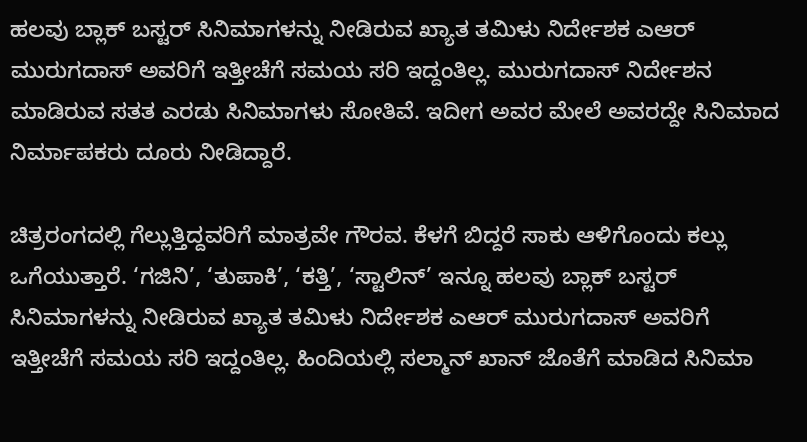ಹಲವು ಬ್ಲಾಕ್ ಬಸ್ಟರ್ ಸಿನಿಮಾಗಳನ್ನು ನೀಡಿರುವ ಖ್ಯಾತ ತಮಿಳು ನಿರ್ದೇಶಕ ಎಆರ್ ಮುರುಗದಾಸ್ ಅವರಿಗೆ ಇತ್ತೀಚೆಗೆ ಸಮಯ ಸರಿ ಇದ್ದಂತಿಲ್ಲ. ಮುರುಗದಾಸ್ ನಿರ್ದೇಶನ ಮಾಡಿರುವ ಸತತ ಎರಡು ಸಿನಿಮಾಗಳು ಸೋತಿವೆ. ಇದೀಗ ಅವರ ಮೇಲೆ ಅವರದ್ದೇ ಸಿನಿಮಾದ ನಿರ್ಮಾಪಕರು ದೂರು ನೀಡಿದ್ದಾರೆ.

ಚಿತ್ರರಂಗದಲ್ಲಿ ಗೆಲ್ಲುತ್ತಿದ್ದವರಿಗೆ ಮಾತ್ರವೇ ಗೌರವ. ಕೆಳಗೆ ಬಿದ್ದರೆ ಸಾಕು ಆಳಿಗೊಂದು ಕಲ್ಲು ಒಗೆಯುತ್ತಾರೆ. ‘ಗಜಿನಿ’, ‘ತುಪಾಕಿ’, ‘ಕತ್ತಿ’, ‘ಸ್ಟಾಲಿನ್’ ಇನ್ನೂ ಹಲವು ಬ್ಲಾಕ್ ಬಸ್ಟರ್ ಸಿನಿಮಾಗಳನ್ನು ನೀಡಿರುವ ಖ್ಯಾತ ತಮಿಳು ನಿರ್ದೇಶಕ ಎಆರ್ ಮುರುಗದಾಸ್ ಅವರಿಗೆ ಇತ್ತೀಚೆಗೆ ಸಮಯ ಸರಿ ಇದ್ದಂತಿಲ್ಲ. ಹಿಂದಿಯಲ್ಲಿ ಸಲ್ಮಾನ್ ಖಾನ್ ಜೊತೆಗೆ ಮಾಡಿದ ಸಿನಿಮಾ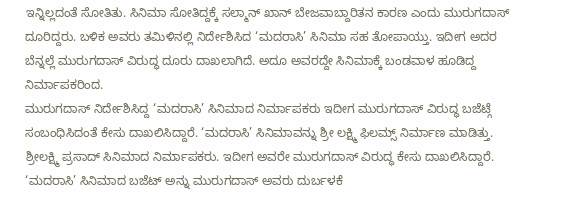ಇನ್ನಿಲ್ಲದಂತೆ ಸೋತಿತು. ಸಿನಿಮಾ ಸೋತಿದ್ದಕ್ಕೆ ಸಲ್ಮಾನ್ ಖಾನ್ ಬೇಜವಾಬ್ದಾರಿತನ ಕಾರಣ ಎಂದು ಮುರುಗದಾಸ್ ದೂರಿದ್ದರು. ಬಳಿಕ ಅವರು ತಮಿಳಿನಲ್ಲಿ ನಿರ್ದೇಶಿಸಿದ ‘ಮದರಾಸಿ’ ಸಿನಿಮಾ ಸಹ ತೋಪಾಯ್ತು. ಇದೀಗ ಅದರ ಬೆನ್ನಲ್ಲೆ ಮುರುಗದಾಸ್ ವಿರುದ್ಧ ದೂರು ದಾಖಲಾಗಿದೆ. ಅದೂ ಅವರದ್ದೇ ಸಿನಿಮಾಕ್ಕೆ ಬಂಡವಾಳ ಹೂಡಿದ್ದ ನಿರ್ಮಾಪಕರಿಂದ.
ಮುರುಗದಾಸ್ ನಿರ್ದೇಶಿಸಿದ್ದ ‘ಮದರಾಸಿ’ ಸಿನಿಮಾದ ನಿರ್ಮಾಪಕರು ಇದೀಗ ಮುರುಗದಾಸ್ ವಿರುದ್ಧ ಬಜೆಟ್ಗೆ ಸಂಬಂಧಿಸಿದಂತೆ ಕೇಸು ದಾಖಲಿಸಿದ್ದಾರೆ. ‘ಮದರಾಸಿ’ ಸಿನಿಮಾವನ್ನು ಶ್ರೀ ಲಕ್ಷ್ಮಿ ಫಿಲಮ್ಸ್ ನಿರ್ಮಾಣ ಮಾಡಿತ್ತು. ಶ್ರೀಲಕ್ಷ್ಮಿ ಪ್ರಸಾದ್ ಸಿನಿಮಾದ ನಿರ್ಮಾಪಕರು. ಇದೀಗ ಅವರೇ ಮುರುಗದಾಸ್ ವಿರುದ್ಧ ಕೇಸು ದಾಖಲಿಸಿದ್ದಾರೆ. ‘ಮದರಾಸಿ’ ಸಿನಿಮಾದ ಬಜೆಟ್ ಅನ್ನು ಮುರುಗದಾಸ್ ಅವರು ದುರ್ಬಳಕೆ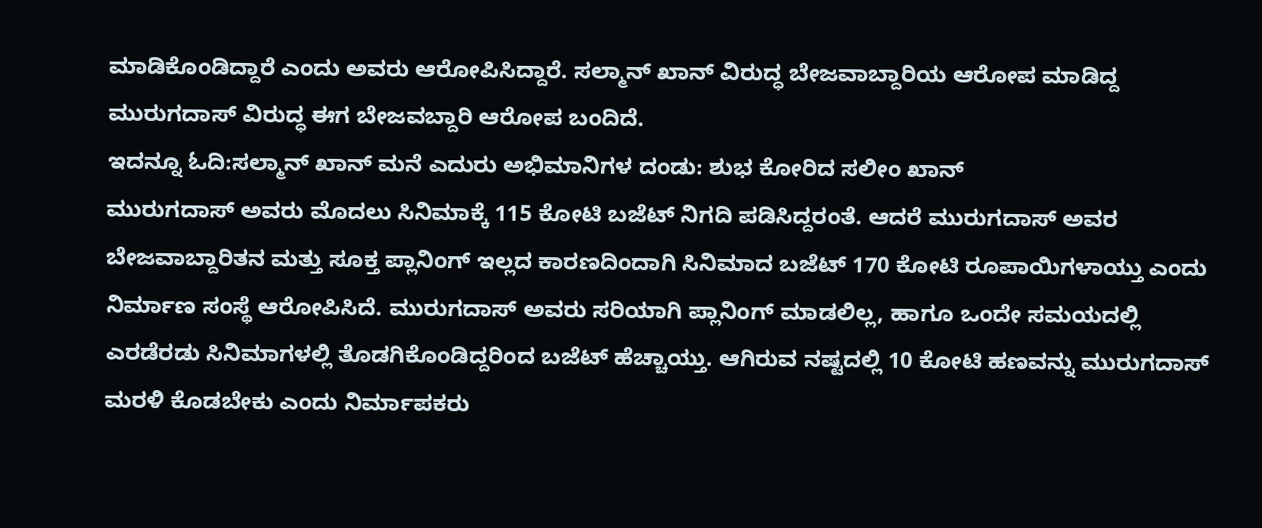ಮಾಡಿಕೊಂಡಿದ್ದಾರೆ ಎಂದು ಅವರು ಆರೋಪಿಸಿದ್ದಾರೆ. ಸಲ್ಮಾನ್ ಖಾನ್ ವಿರುದ್ಧ ಬೇಜವಾಬ್ದಾರಿಯ ಆರೋಪ ಮಾಡಿದ್ದ ಮುರುಗದಾಸ್ ವಿರುದ್ಧ ಈಗ ಬೇಜವಬ್ದಾರಿ ಆರೋಪ ಬಂದಿದೆ.
ಇದನ್ನೂ ಓದಿ:ಸಲ್ಮಾನ್ ಖಾನ್ ಮನೆ ಎದುರು ಅಭಿಮಾನಿಗಳ ದಂಡು: ಶುಭ ಕೋರಿದ ಸಲೀಂ ಖಾನ್
ಮುರುಗದಾಸ್ ಅವರು ಮೊದಲು ಸಿನಿಮಾಕ್ಕೆ 115 ಕೋಟಿ ಬಜೆಟ್ ನಿಗದಿ ಪಡಿಸಿದ್ದರಂತೆ. ಆದರೆ ಮುರುಗದಾಸ್ ಅವರ ಬೇಜವಾಬ್ದಾರಿತನ ಮತ್ತು ಸೂಕ್ತ ಪ್ಲಾನಿಂಗ್ ಇಲ್ಲದ ಕಾರಣದಿಂದಾಗಿ ಸಿನಿಮಾದ ಬಜೆಟ್ 170 ಕೋಟಿ ರೂಪಾಯಿಗಳಾಯ್ತು ಎಂದು ನಿರ್ಮಾಣ ಸಂಸ್ಥೆ ಆರೋಪಿಸಿದೆ. ಮುರುಗದಾಸ್ ಅವರು ಸರಿಯಾಗಿ ಪ್ಲಾನಿಂಗ್ ಮಾಡಲಿಲ್ಲ, ಹಾಗೂ ಒಂದೇ ಸಮಯದಲ್ಲಿ ಎರಡೆರಡು ಸಿನಿಮಾಗಳಲ್ಲಿ ತೊಡಗಿಕೊಂಡಿದ್ದರಿಂದ ಬಜೆಟ್ ಹೆಚ್ಚಾಯ್ತು. ಆಗಿರುವ ನಷ್ಟದಲ್ಲಿ 10 ಕೋಟಿ ಹಣವನ್ನು ಮುರುಗದಾಸ್ ಮರಳಿ ಕೊಡಬೇಕು ಎಂದು ನಿರ್ಮಾಪಕರು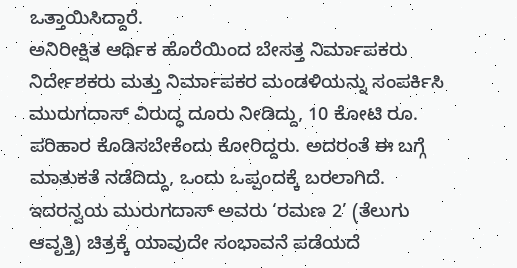ಒತ್ತಾಯಿಸಿದ್ದಾರೆ.
ಅನಿರೀಕ್ಷಿತ ಆರ್ಥಿಕ ಹೊರೆಯಿಂದ ಬೇಸತ್ತ ನಿರ್ಮಾಪಕರು ನಿರ್ದೇಶಕರು ಮತ್ತು ನಿರ್ಮಾಪಕರ ಮಂಡಳಿಯನ್ನು ಸಂಪರ್ಕಿಸಿ ಮುರುಗದಾಸ್ ವಿರುದ್ಧ ದೂರು ನೀಡಿದ್ದು, 10 ಕೋಟಿ ರೂ. ಪರಿಹಾರ ಕೊಡಿಸಬೇಕೆಂದು ಕೋರಿದ್ದರು. ಅದರಂತೆ ಈ ಬಗ್ಗೆ ಮಾತುಕತೆ ನಡೆದಿದ್ದು, ಒಂದು ಒಪ್ಪಂದಕ್ಕೆ ಬರಲಾಗಿದೆ. ಇದರನ್ವಯ ಮುರುಗದಾಸ್ ಅವರು ‘ರಮಣ 2’ (ತೆಲುಗು ಆವೃತ್ತಿ) ಚಿತ್ರಕ್ಕೆ ಯಾವುದೇ ಸಂಭಾವನೆ ಪಡೆಯದೆ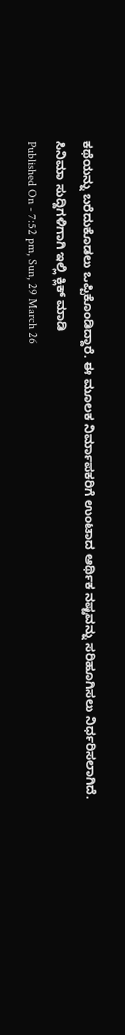ಕಥೆಯನ್ನು ಬರೆದುಕೊಡಲು ಒಪ್ಪಿಕೊಂಡಿದ್ದಾರೆ. ಈ ಮೂಲಕ ನಿರ್ಮಾಪಕರಿಗೆ ಉಂಟಾದ ಆರ್ಥಿಕ ನಷ್ಟವನ್ನು ಸರಿಹೂಗಿಸಲು ನಿರ್ಧರಿಸಲಾಗಿದೆ.
ಸಿನಿಮಾ ಸುದ್ದಿಗಳಿಗಾಗಿ ಇಲ್ಲಿ ಕ್ಲಿಕ್ ಮಾಡಿ
Published On - 7:52 pm, Sun, 29 March 26